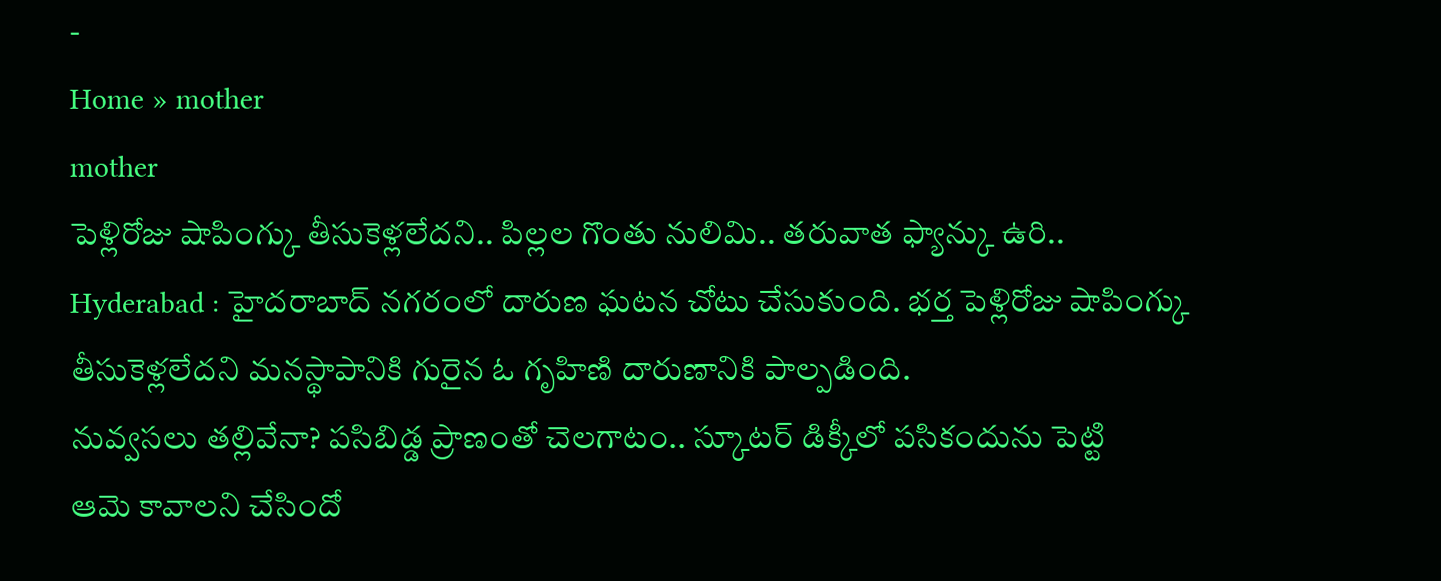-
Home » mother
mother
పెళ్లిరోజు షాపింగ్కు తీసుకెళ్లలేదని.. పిల్లల గొంతు నులిమి.. తరువాత ఫ్యాన్కు ఉరి..
Hyderabad : హైదరాబాద్ నగరంలో దారుణ ఘటన చోటు చేసుకుంది. భర్త పెళ్లిరోజు షాపింగ్కు తీసుకెళ్లలేదని మనస్థాపానికి గురైన ఓ గృహిణి దారుణానికి పాల్పడింది.
నువ్వసలు తల్లివేనా? పసిబిడ్డ ప్రాణంతో చెలగాటం.. స్కూటర్ డిక్కీలో పసికందును పెట్టి
ఆమె కావాలని చేసిందో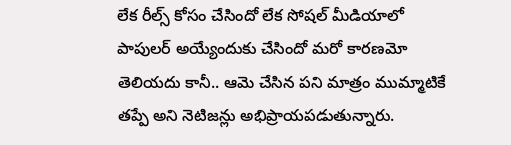లేక రీల్స్ కోసం చేసిందో లేక సోషల్ మీడియాలో పాపులర్ అయ్యేందుకు చేసిందో మరో కారణమో తెలియదు కానీ.. ఆమె చేసిన పని మాత్రం ముమ్మాటికే తప్పే అని నెటిజన్లు అభిప్రాయపడుతున్నారు.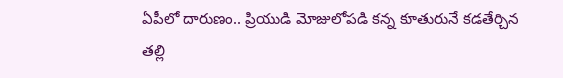ఏపీలో దారుణం.. ప్రియుడి మోజులోపడి కన్న కూతురునే కడతేర్చిన తల్లి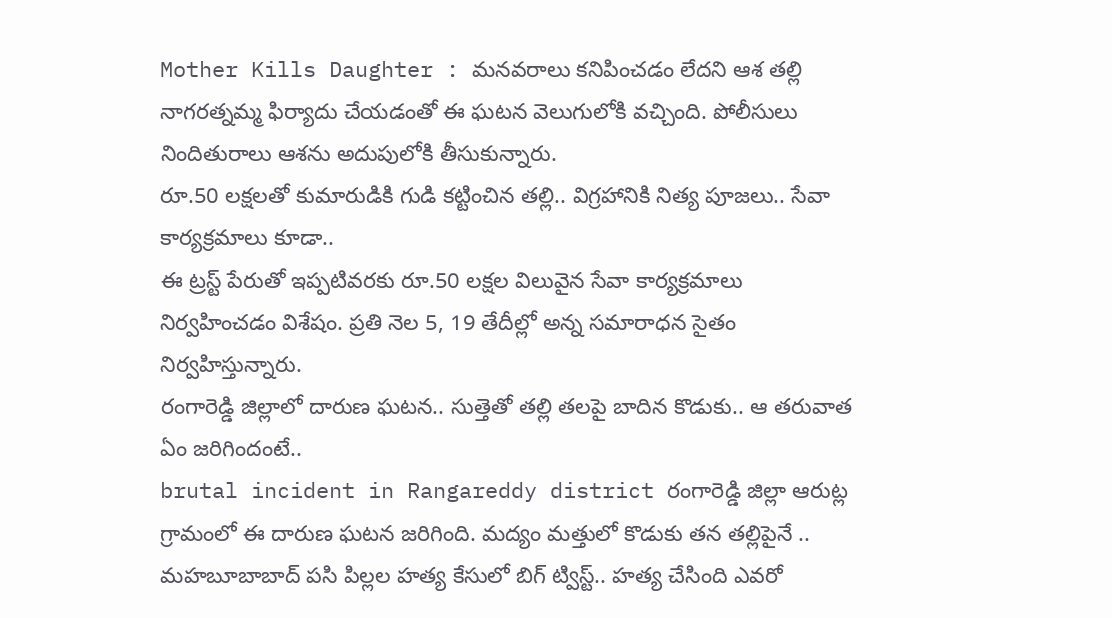Mother Kills Daughter : మనవరాలు కనిపించడం లేదని ఆశ తల్లి నాగరత్నమ్మ ఫిర్యాదు చేయడంతో ఈ ఘటన వెలుగులోకి వచ్చింది. పోలీసులు నిందితురాలు ఆశను అదుపులోకి తీసుకున్నారు.
రూ.50 లక్షలతో కుమారుడికి గుడి కట్టించిన తల్లి.. విగ్రహానికి నిత్య పూజలు.. సేవా కార్యక్రమాలు కూడా..
ఈ ట్రస్ట్ పేరుతో ఇప్పటివరకు రూ.50 లక్షల విలువైన సేవా కార్యక్రమాలు నిర్వహించడం విశేషం. ప్రతి నెల 5, 19 తేదీల్లో అన్న సమారాధన సైతం నిర్వహిస్తున్నారు.
రంగారెడ్డి జిల్లాలో దారుణ ఘటన.. సుత్తెతో తల్లి తలపై బాదిన కొడుకు.. ఆ తరువాత ఏం జరిగిందంటే..
brutal incident in Rangareddy district రంగారెడ్డి జిల్లా ఆరుట్ల గ్రామంలో ఈ దారుణ ఘటన జరిగింది. మద్యం మత్తులో కొడుకు తన తల్లిపైనే ..
మహబూబాబాద్ పసి పిల్లల హత్య కేసులో బిగ్ ట్విస్ట్.. హత్య చేసింది ఎవరో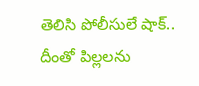తెలిసి పోలీసులే షాక్..
దీంతో పిల్లలను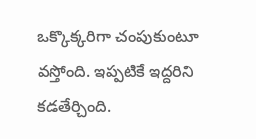ఒక్కొక్కరిగా చంపుకుంటూ వస్తోంది. ఇప్పటికే ఇద్దరిని కడతేర్చింది.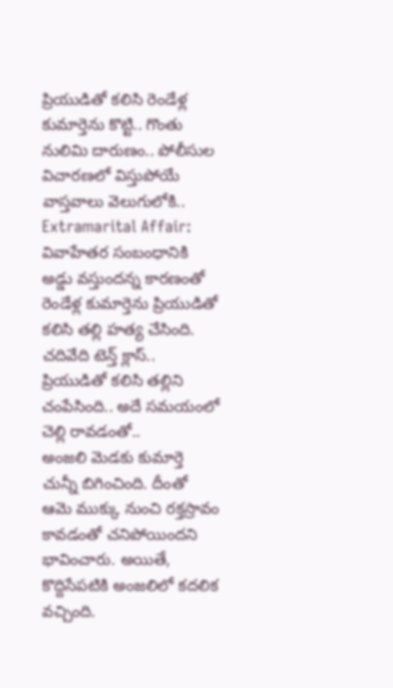ప్రియుడితో కలిసి రెండేళ్ల కుమార్తెను కొట్టి.. గొంతు నులిమి దారుణం.. పోలీసుల విచారణలో విస్తుపోయే వాస్తవాలు వెలుగులోకి..
Extramarital Affair: వివాహేతర సంబంధానికి అడ్డు వస్తుందన్న కారణంతో రెండేళ్ల కుమార్తెను ప్రియుడితో కలిసి తల్లి హత్య చేసింది.
చదివేది టెన్త్ క్లాస్.. ప్రియుడితో కలిసి తల్లిని చంపేసింది.. అదే సమయంలో చెల్లి రావడంతో..
అంజలి మెడకు కుమార్తె చున్నీ బిగించింది. దీంతో ఆమె ముక్కు నుంచి రక్తస్రావం కావడంతో చనిపోయిందని భావించారు. అయితే, కొద్దిసేపటికి అంజలిలో కదలిక వచ్చింది.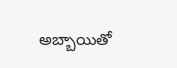అబ్బాయితో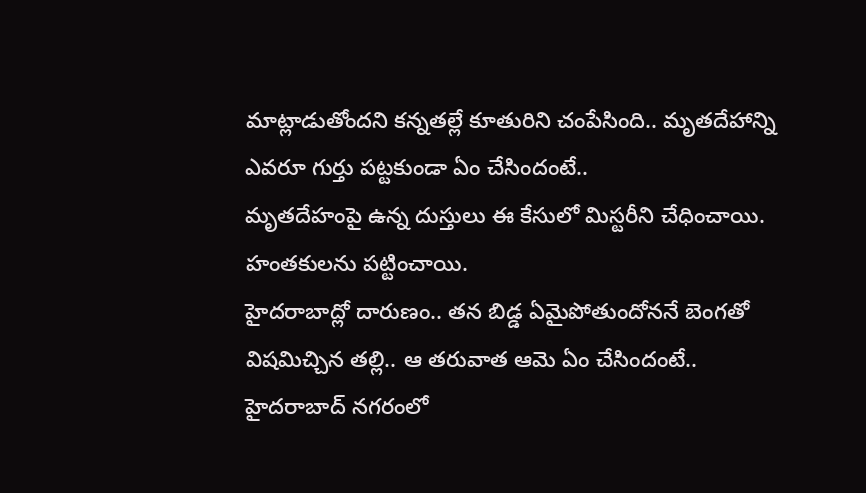మాట్లాడుతోందని కన్నతల్లే కూతురిని చంపేసింది.. మృతదేహాన్ని ఎవరూ గుర్తు పట్టకుండా ఏం చేసిందంటే..
మృతదేహంపై ఉన్న దుస్తులు ఈ కేసులో మిస్టరీని చేధించాయి. హంతకులను పట్టించాయి.
హైదరాబాద్లో దారుణం.. తన బిడ్డ ఏమైపోతుందోననే బెంగతో విషమిచ్చిన తల్లి.. ఆ తరువాత ఆమె ఏం చేసిందంటే..
హైదరాబాద్ నగరంలో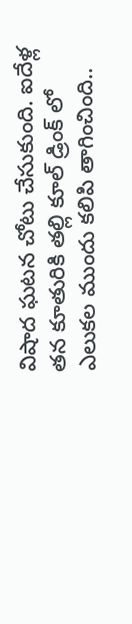విషాద ఘటన చోటు చేసుకుంది. ఐదేళ్ల తన కూతురికి తల్లి కూల్ డ్రింక్ లో ఎలుకల ముందు కలిపి తాగించింది..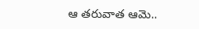ఆ తరువాత ఆమె..